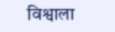विश्वाला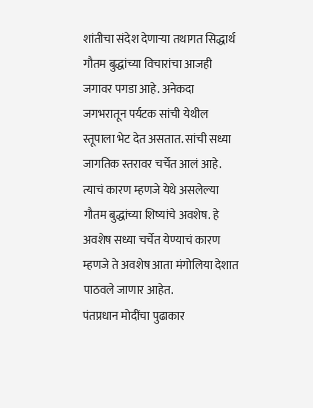शांतीचा संदेश देणाऱ्या तथागत सिद्धार्थ गौतम बुद्धांच्या विचारांचा आजही जगावर पगडा आहे. अनेकदा जगभरातून पर्यटक सांची येथील स्तूपाला भेट देत असतात. सांची सध्या जागतिक स्तरावर चर्चेत आलं आहे.
त्याचं कारण म्हणजे येथे असलेल्या गौतम बुद्धांच्या शिष्यांचे अवशेष. हे अवशेष सध्या चर्चेत येण्याचं कारण म्हणजे ते अवशेष आता मंगोलिया देशात पाठवले जाणार आहेत.
पंतप्रधान मोदींचा पुढाकार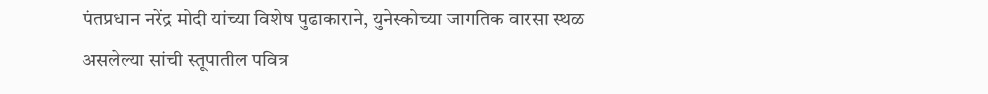पंतप्रधान नरेंद्र मोदी यांच्या विशेष पुढाकाराने, युनेस्कोच्या जागतिक वारसा स्थळ असलेल्या सांची स्तूपातील पवित्र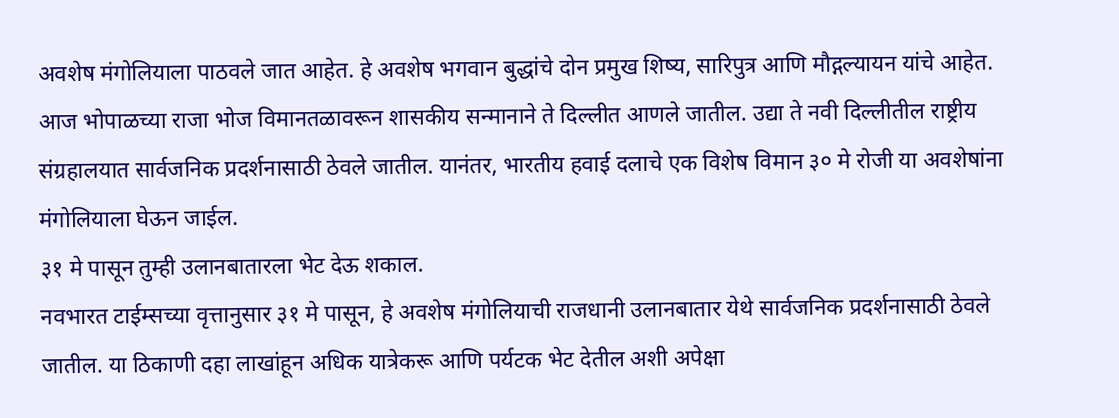अवशेष मंगोलियाला पाठवले जात आहेत. हे अवशेष भगवान बुद्धांचे दोन प्रमुख शिष्य, सारिपुत्र आणि मौद्गल्यायन यांचे आहेत.
आज भोपाळच्या राजा भोज विमानतळावरून शासकीय सन्मानाने ते दिल्लीत आणले जातील. उद्या ते नवी दिल्लीतील राष्ट्रीय संग्रहालयात सार्वजनिक प्रदर्शनासाठी ठेवले जातील. यानंतर, भारतीय हवाई दलाचे एक विशेष विमान ३० मे रोजी या अवशेषांना मंगोलियाला घेऊन जाईल.
३१ मे पासून तुम्ही उलानबातारला भेट देऊ शकाल.
नवभारत टाईम्सच्या वृत्तानुसार ३१ मे पासून, हे अवशेष मंगोलियाची राजधानी उलानबातार येथे सार्वजनिक प्रदर्शनासाठी ठेवले जातील. या ठिकाणी दहा लाखांहून अधिक यात्रेकरू आणि पर्यटक भेट देतील अशी अपेक्षा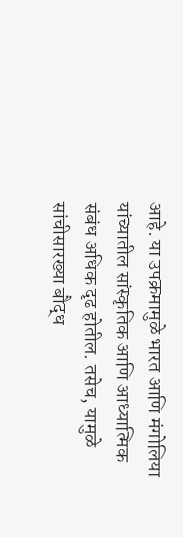आहे. या उपक्रमामुळे भारत आणि मंगोलिया यांच्यातील सांस्कृतिक आणि आध्यात्मिक संबंध अधिक दृढ होतील. तसेच, यामुळे सांचीसारख्या बौद्ध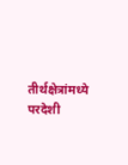तीर्थक्षेत्रांमध्ये परदेशी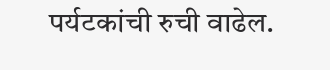पर्यटकांची रुची वाढेल.